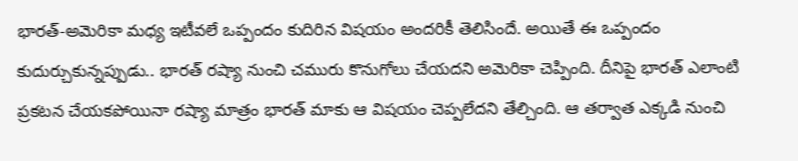భారత్-అమెరికా మధ్య ఇటీవలే ఒప్పందం కుదిరిన విషయం అందరికీ తెలిసిందే. అయితే ఈ ఒప్పందం కుదుర్చుకున్నప్పుడు.. భారత్ రష్యా నుంచి చమురు కొనుగోలు చేయదని అమెరికా చెప్పింది. దీనిపై భారత్ ఎలాంటి ప్రకటన చేయకపోయినా రష్యా మాత్రం భారత్ మాకు ఆ విషయం చెప్పలేదని తేల్చింది. ఆ తర్వాత ఎక్కడి నుంచి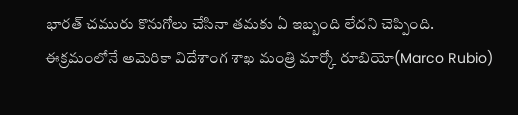భారత్ చమురు కొనుగోలు చేసినా తమకు ఏ ఇబ్బంది లేదని చెప్పింది. ఈక్రమంలోనే అమెరికా విదేశాంగ శాఖ మంత్రి మార్కో రూబియో(Marco Rubio)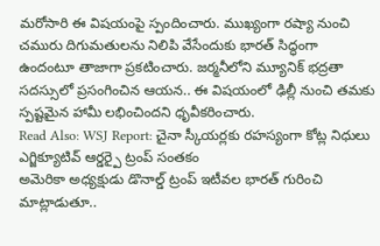మరోసారి ఈ విషయంపై స్పందించారు. ముఖ్యంగా రష్యా నుంచి చమురు దిగుమతులను నిలిపి వేసేందుకు భారత్ సిద్ధంగా ఉందంటూ తాజాగా ప్రకటించారు. జర్మనీలోని మ్యూనిక్ భద్రతా సదస్సులో ప్రసంగించిన ఆయన.. ఈ విషయంలో ఢిల్లీ నుంచి తమకు స్పష్టమైన హామీ లభించిందని ధృవీకరించారు.
Read Also: WSJ Report: చైనా స్కీయర్లకు రహస్యంగా కోట్ల నిధులు
ఎగ్జిక్యూటివ్ ఆర్డర్పై ట్రంప్ సంతకం
అమెరికా అధ్యక్షుడు డొనాల్డ్ ట్రంప్ ఇటీవల భారత్ గురించి మాట్లాడుతూ..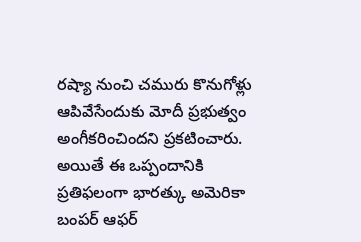రష్యా నుంచి చమురు కొనుగోళ్లు ఆపివేసేందుకు మోదీ ప్రభుత్వం అంగీకరించిందని ప్రకటించారు. అయితే ఈ ఒప్పందానికి ప్రతిఫలంగా భారత్కు అమెరికా బంపర్ ఆఫర్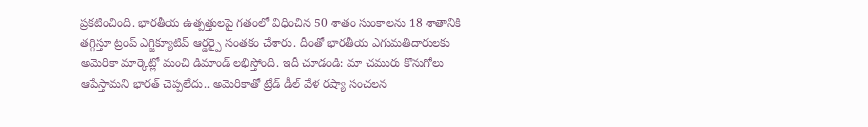ప్రకటించింది. భారతీయ ఉత్పత్తులపై గతంలో విధించిన 50 శాతం సుంకాలను 18 శాతానికి తగ్గిస్తూ ట్రంప్ ఎగ్జిక్యూటివ్ ఆర్డర్పై సంతకం చేశారు. దీంతో భారతీయ ఎగుమతిదారులకు అమెరికా మార్కెట్లో మంచి డిమాండ్ లభిస్తోంది. ఇదీ చూడండి: మా చమురు కొనుగోలు ఆపేస్తామని భారత్ చెప్పలేదు.. అమెరికాతో ట్రేడ్ డీల్ వేళ రష్యా సంచలన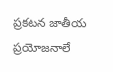ప్రకటన జాతీయ ప్రయోజనాలే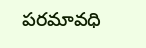పరమావధి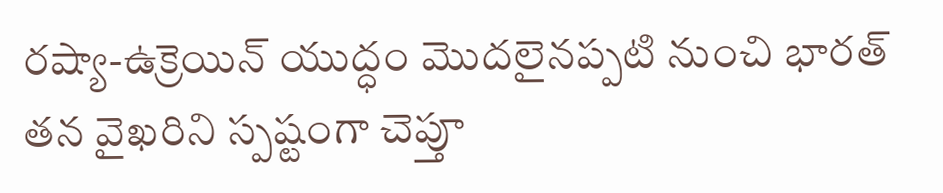రష్యా-ఉక్రెయిన్ యుద్ధం మొదలైనప్పటి నుంచి భారత్ తన వైఖరిని స్పష్టంగా చెప్తూ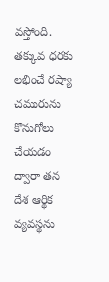వస్తోంది. తక్కువ ధరకు లభించే రష్యా చమురును కొనుగోలు చేయడం ద్వారా తన దేశ ఆర్థిక వ్యవస్థను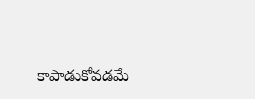కాపాడుకోవడమే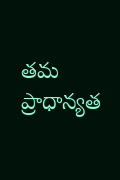తమ ప్రాధాన్యత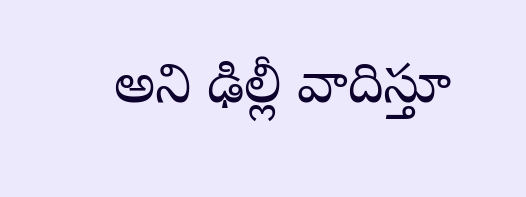అని ఢిల్లీ వాదిస్తూ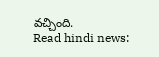వచ్చింది.
Read hindi news: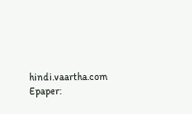hindi.vaartha.com
Epaper: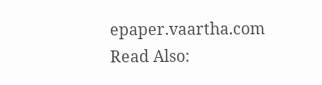epaper.vaartha.com
Read Also: